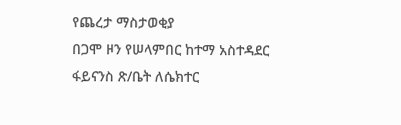የጨረታ ማስታወቂያ
በጋሞ ዞን የሠላምበር ከተማ አስተዳደር ፋይናንስ ጽ/ቤት ለሴክተር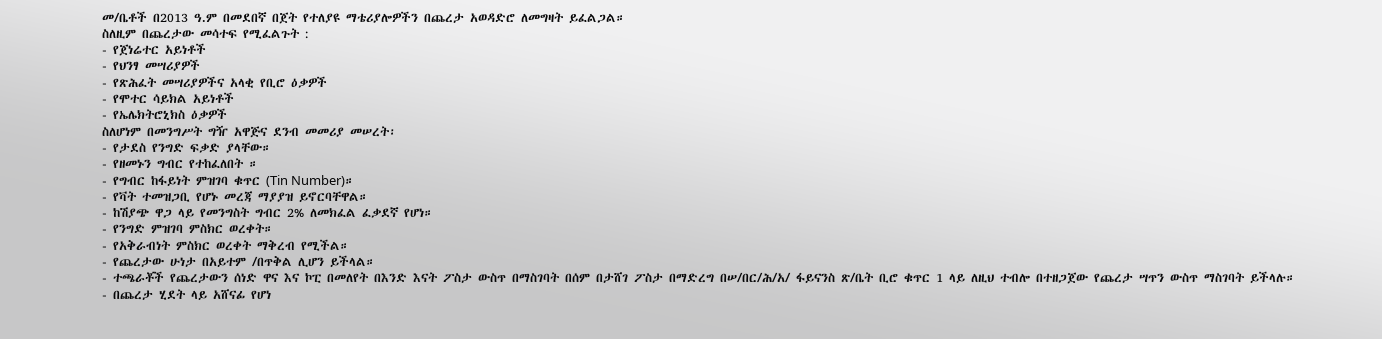መ/ቤቶች በ2013 ዓ.ም በመደበኛ በጀት የተለያዩ ማቴሪያሎዎችን በጨረታ አወዳድሮ ለመግዛት ይፈልጋል።
ስለዚም በጨረታው መሳተፍ የሚፈልጉት :
- የጀነሬተር አይነቶች
- የህንፃ መሣሪያዎች
- የጽሕፈት መሣሪያዎችና አላቂ የቢሮ ዕቃዎች
- የሞተር ሳይክል አይነቶች
- የኤሌክትሮኒክስ ዕቃዎች
ስለሆነም በመንግሥት ግዥ አዋጅና ደንብ መመሪያ መሠረት፡
- የታደስ የንግድ ፍቃድ ያላቸው።
- የዘመኑን ግብር የተከፈለበት ።
- የግብር ከፋይነት ምዝገባ ቁጥር (Tin Number)።
- የቫት ተመዝጋቢ የሆኑ መረጃ ማያያዝ ይኖርባቸዋል።
- ከሽያጭ ዋጋ ላይ የመንግስት ግብር 2% ለመክፈል ፈቃደኛ የሆነ።
- የንግድ ምዝገባ ምስክር ወረቀት።
- የአቅራብነት ምስክር ወረቀት ማቅረብ የሚችል።
- የጨረታው ሁነታ በአይተም /በጥቅል ሊሆን ይችላል።
- ተጫራቾች የጨረታውን ሰነድ ዋና እና ኮፒ በመለየት በእንድ እናት ፖስታ ውስጥ በማስገባት በሰም በታሸገ ፖስታ በማድረግ በሠ/በር/ሕ/አ/ ፋይናንስ ጽ/ቤት ቢሮ ቁጥር 1 ላይ ለዚህ ተብሎ በተዘጋጀው የጨረታ ሣጥን ውስጥ ማስገባት ይችላሉ።
- በጨረታ ሂደት ላይ አሸናፊ የሆነ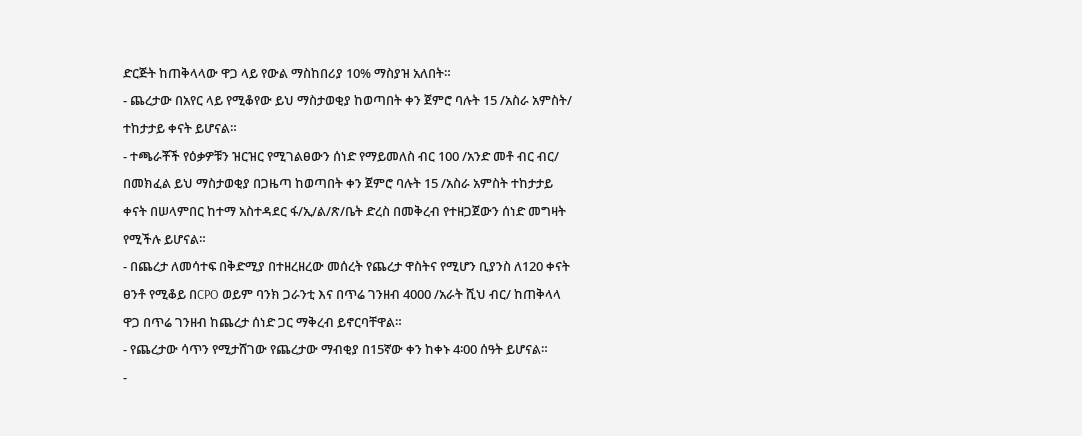ድርጅት ከጠቅላላው ዋጋ ላይ የውል ማስከበሪያ 10% ማስያዝ አለበት።
- ጨረታው በአየር ላይ የሚቆየው ይህ ማስታወቂያ ከወጣበት ቀን ጀምሮ ባሉት 15 /አስራ አምስት/ ተከታታይ ቀናት ይሆናል።
- ተጫራቾች የዕቃዎቹን ዝርዝር የሚገልፀውን ሰነድ የማይመለስ ብር 100 /አንድ መቶ ብር ብር/ በመክፈል ይህ ማስታወቂያ በጋዜጣ ከወጣበት ቀን ጀምሮ ባሉት 15 /አስራ አምስት ተከታታይ ቀናት በሠላምበር ከተማ አስተዳደር ፋ/ኢ/ል/ጽ/ቤት ድረስ በመቅረብ የተዘጋጀውን ሰነድ መግዛት የሚችሉ ይሆናል።
- በጨረታ ለመሳተፍ በቅድሚያ በተዘረዘረው መሰረት የጨረታ ዋስትና የሚሆን ቢያንስ ለ120 ቀናት ፀንቶ የሚቆይ በCPO ወይም ባንክ ጋራንቲ እና በጥሬ ገንዘብ 4000 /አራት ሺህ ብር/ ከጠቅላላ ዋጋ በጥሬ ገንዘብ ከጨረታ ሰነድ ጋር ማቅረብ ይኖርባቸዋል።
- የጨረታው ሳጥን የሚታሸገው የጨረታው ማብቂያ በ15ኛው ቀን ከቀኑ 4፡00 ሰዓት ይሆናል።
-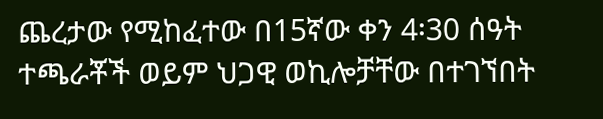ጨረታው የሚከፈተው በ15ኛው ቀን 4፡30 ሰዓት ተጫራቾች ወይም ህጋዊ ወኪሎቻቸው በተገኘበት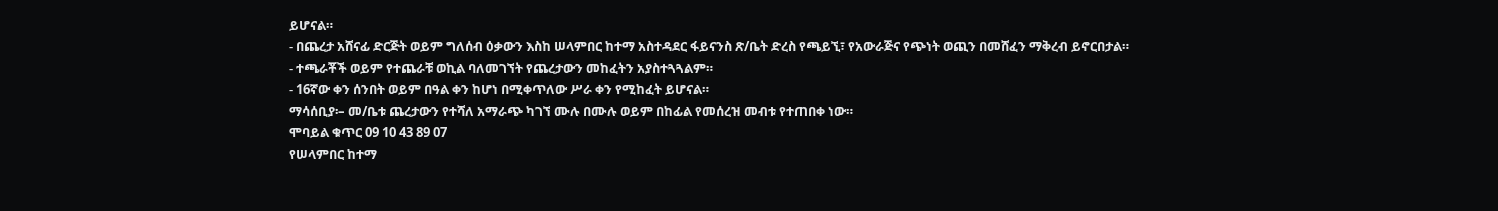ይሆናል።
- በጨረታ አሸናፊ ድርጅት ወይም ግለሰብ ዕቃውን እስከ ሠላምበር ከተማ አስተዳደር ፋይናንስ ጽ/ቤት ድረስ የጫይኚ፣ የአውራጅና የጭነት ወጪን በመሸፈን ማቅረብ ይኖርበታል።
- ተጫራቾች ወይም የተጨራቹ ወኪል ባለመገኘት የጨረታውን መከፈትን አያስተጓጓልም።
- 16ኛው ቀን ሰንበት ወይም በዓል ቀን ከሆነ በሚቀጥለው ሥራ ቀን የሚከፈት ይሆናል።
ማሳሰቢያ፡– መ/ቤቱ ጨረታውን የተሻለ አማራጭ ካገኘ ሙሉ በሙሉ ወይም በከፊል የመሰረዝ መብቱ የተጠበቀ ነው።
ሞባይል ቁጥር 09 10 43 89 07
የሠላምበር ከተማ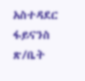አስተዳደር ፋይናንስ ጽ/ቤት